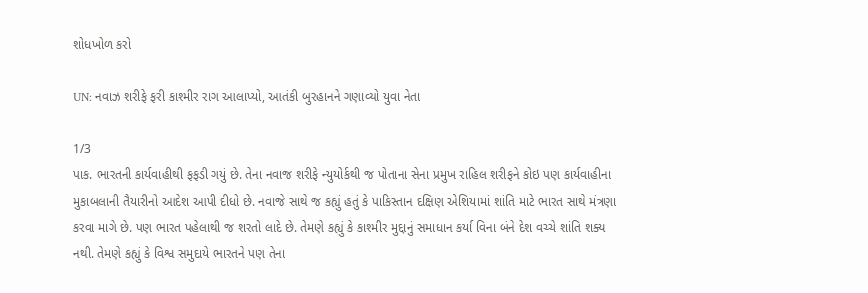શોધખોળ કરો

UN: નવાઝ શરીફે ફરી કાશ્મીર રાગ આલાપ્યો, આતંકી બુરહાનને ગણાવ્યો યુવા નેતા

1/3
પાક. ભારતની કાર્યવાહીથી ફફડી ગયું છે. તેના નવાજ શરીફે ન્યુયોર્કથી જ પોતાના સેના પ્રમુખ રાહિલ શરીફને કોઇ પણ કાર્યવાહીના મુકાબલાની તૈયારીનો આદેશ આપી દીધો છે. નવાજે સાથે જ કહ્યું હતું કે પાકિસ્તાન દક્ષિણ એશિયામાં શાંતિ માટે ભારત સાથે મંત્રણા કરવા માગે છે. પણ ભારત પહેલાથી જ શરતો લાદે છે. તેમણે કહ્યું કે કાશ્મીર મુદ્દાનું સમાધાન કર્યા વિના બંને દેશ વચ્ચે શાંતિ શક્ય નથી. તેમણે કહ્યું કે વિશ્વ સમુદાયે ભારતને પણ તેના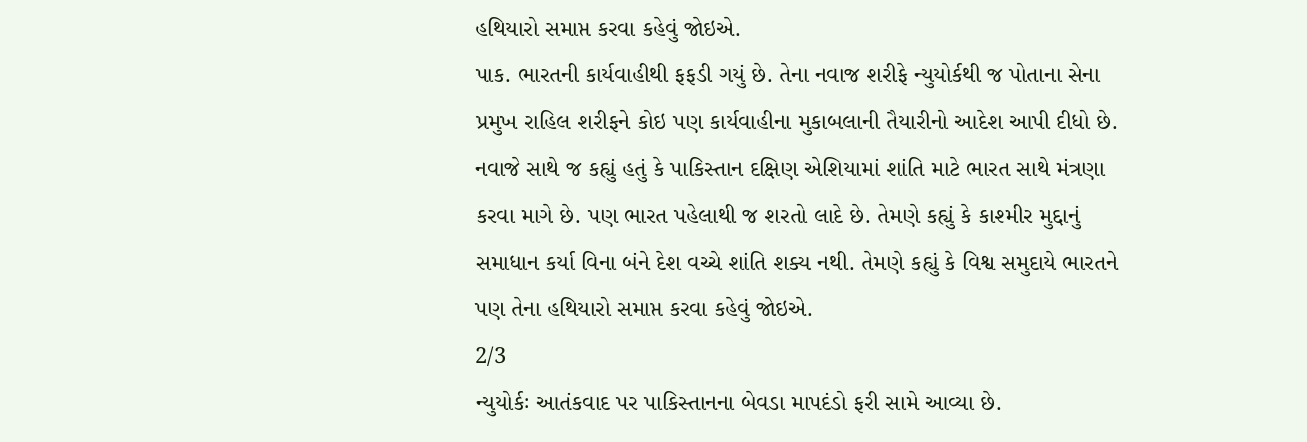હથિયારો સમાપ્ત કરવા કહેવું જોઇએ.
પાક. ભારતની કાર્યવાહીથી ફફડી ગયું છે. તેના નવાજ શરીફે ન્યુયોર્કથી જ પોતાના સેના પ્રમુખ રાહિલ શરીફને કોઇ પણ કાર્યવાહીના મુકાબલાની તૈયારીનો આદેશ આપી દીધો છે. નવાજે સાથે જ કહ્યું હતું કે પાકિસ્તાન દક્ષિણ એશિયામાં શાંતિ માટે ભારત સાથે મંત્રણા કરવા માગે છે. પણ ભારત પહેલાથી જ શરતો લાદે છે. તેમણે કહ્યું કે કાશ્મીર મુદ્દાનું સમાધાન કર્યા વિના બંને દેશ વચ્ચે શાંતિ શક્ય નથી. તેમણે કહ્યું કે વિશ્વ સમુદાયે ભારતને પણ તેના હથિયારો સમાપ્ત કરવા કહેવું જોઇએ.
2/3
ન્યુયોર્કઃ આતંકવાદ પર પાકિસ્તાનના બેવડા માપદંડો ફરી સામે આવ્યા છે.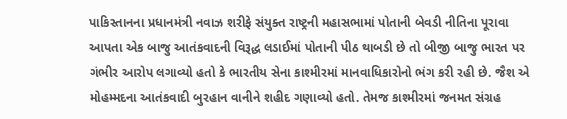પાકિસ્તાનના પ્રધાનમંત્રી નવાઝ શરીફે સંયુક્ત રાષ્ટ્રની મહાસભામાં પોતાની બેવડી નીતિના પૂરાવા આપતા એક બાજુ આતંકવાદની વિરૂદ્ધ લડાઈમાં પોતાની પીઠ થાબડી છે તો બીજી બાજુ ભારત પર ગંભીર આરોપ લગાવ્યો હતો કે ભારતીય સેના કાશ્મીરમાં માનવાધિકારોનો ભંગ કરી રહી છે. જૈશ એ મોહમ્મદના આતંકવાદી બુરહાન વાનીને શહીદ ગણાવ્યો હતો. તેમજ કાશ્મીરમાં જનમત સંગ્રહ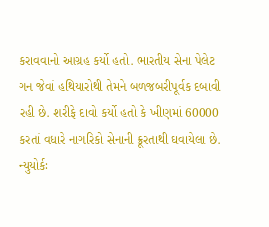કરાવવાનો આગ્રહ કર્યો હતો. ભારતીય સેના પેલેટ ગન જેવાં હથિયારોથી તેમને બળજબરીપૂર્વક દબાવી રહી છે. શરીફે દાવો કર્યો હતો કે ખીણમાં 60000 કરતાં વધારે નાગરિકો સેનાની ક્રૂરતાથી ઘવાયેલા છે.
ન્યુયોર્કઃ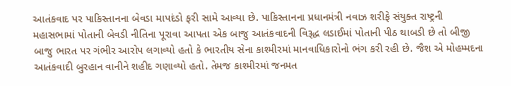આતંકવાદ પર પાકિસ્તાનના બેવડા માપદંડો ફરી સામે આવ્યા છે. પાકિસ્તાનના પ્રધાનમંત્રી નવાઝ શરીફે સંયુક્ત રાષ્ટ્રની મહાસભામાં પોતાની બેવડી નીતિના પૂરાવા આપતા એક બાજુ આતંકવાદની વિરૂદ્ધ લડાઈમાં પોતાની પીઠ થાબડી છે તો બીજી બાજુ ભારત પર ગંભીર આરોપ લગાવ્યો હતો કે ભારતીય સેના કાશ્મીરમાં માનવાધિકારોનો ભંગ કરી રહી છે. જૈશ એ મોહમ્મદના આતંકવાદી બુરહાન વાનીને શહીદ ગણાવ્યો હતો. તેમજ કાશ્મીરમાં જનમત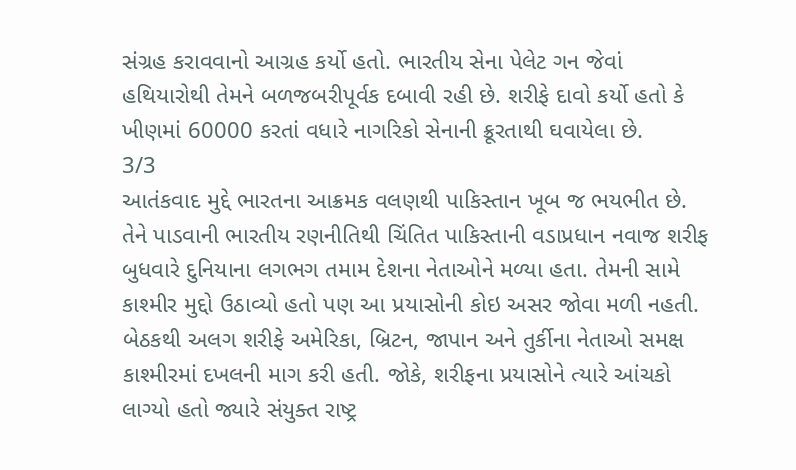સંગ્રહ કરાવવાનો આગ્રહ કર્યો હતો. ભારતીય સેના પેલેટ ગન જેવાં હથિયારોથી તેમને બળજબરીપૂર્વક દબાવી રહી છે. શરીફે દાવો કર્યો હતો કે ખીણમાં 60000 કરતાં વધારે નાગરિકો સેનાની ક્રૂરતાથી ઘવાયેલા છે.
3/3
આતંકવાદ મુદ્દે ભારતના આક્રમક વલણથી પાકિસ્તાન ખૂબ જ ભયભીત છે. તેને પાડવાની ભારતીય રણનીતિથી ચિંતિત પાકિસ્તાની વડાપ્રધાન નવાજ શરીફ બુધવારે દુનિયાના લગભગ તમામ દેશના નેતાઓને મળ્યા હતા. તેમની સામે કાશ્મીર મુદ્દો ઉઠાવ્યો હતો પણ આ પ્રયાસોની કોઇ અસર જોવા મળી નહતી. બેઠકથી અલગ શરીફે અમેરિકા, બ્રિટન, જાપાન અને તુર્કીના નેતાઓ સમક્ષ કાશ્મીરમાં દખલની માગ કરી હતી. જોકે, શરીફના પ્રયાસોને ત્યારે આંચકો લાગ્યો હતો જ્યારે સંયુક્ત રાષ્ટ્ર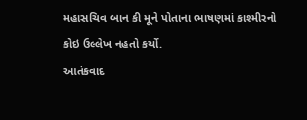મહાસચિવ બાન કી મૂને પોતાના ભાષણમાં કાશ્મીરનો કોઇ ઉલ્લેખ નહતો કર્યો.
આતંકવાદ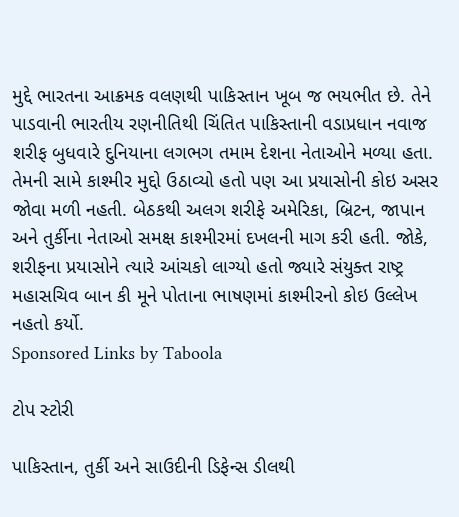મુદ્દે ભારતના આક્રમક વલણથી પાકિસ્તાન ખૂબ જ ભયભીત છે. તેને પાડવાની ભારતીય રણનીતિથી ચિંતિત પાકિસ્તાની વડાપ્રધાન નવાજ શરીફ બુધવારે દુનિયાના લગભગ તમામ દેશના નેતાઓને મળ્યા હતા. તેમની સામે કાશ્મીર મુદ્દો ઉઠાવ્યો હતો પણ આ પ્રયાસોની કોઇ અસર જોવા મળી નહતી. બેઠકથી અલગ શરીફે અમેરિકા, બ્રિટન, જાપાન અને તુર્કીના નેતાઓ સમક્ષ કાશ્મીરમાં દખલની માગ કરી હતી. જોકે, શરીફના પ્રયાસોને ત્યારે આંચકો લાગ્યો હતો જ્યારે સંયુક્ત રાષ્ટ્ર મહાસચિવ બાન કી મૂને પોતાના ભાષણમાં કાશ્મીરનો કોઇ ઉલ્લેખ નહતો કર્યો.
Sponsored Links by Taboola

ટોપ સ્ટોરી

પાકિસ્તાન, તુર્કી અને સાઉદીની ડિફેન્સ ડીલથી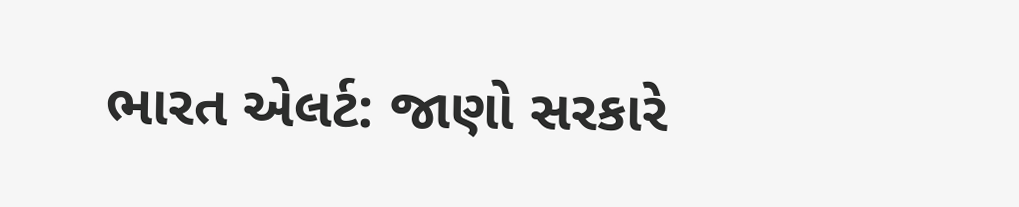ભારત એલર્ટ: જાણો સરકારે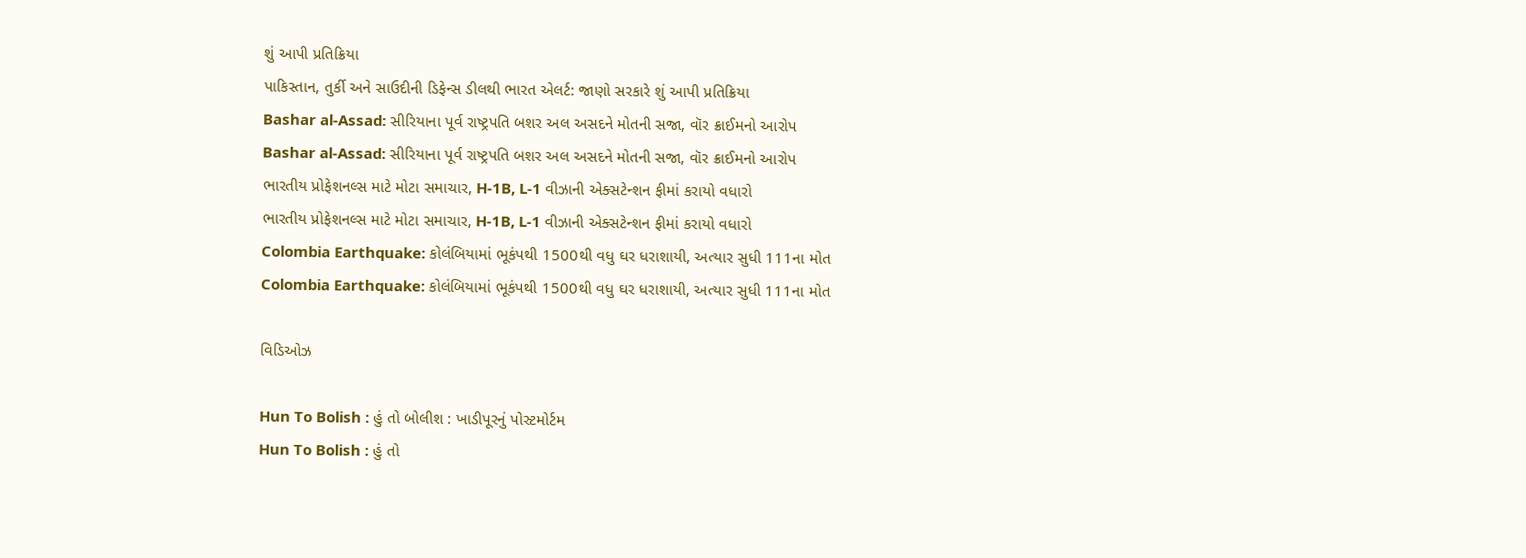શું આપી પ્રતિક્રિયા
પાકિસ્તાન, તુર્કી અને સાઉદીની ડિફેન્સ ડીલથી ભારત એલર્ટ: જાણો સરકારે શું આપી પ્રતિક્રિયા
Bashar al-Assad: સીરિયાના પૂર્વ રાષ્ટ્રપતિ બશર અલ અસદને મોતની સજા, વૉર ક્રાઈમનો આરોપ
Bashar al-Assad: સીરિયાના પૂર્વ રાષ્ટ્રપતિ બશર અલ અસદને મોતની સજા, વૉર ક્રાઈમનો આરોપ
ભારતીય પ્રોફેશનલ્સ માટે મોટા સમાચાર, H-1B, L-1 વીઝાની એક્સટેન્શન ફીમાં કરાયો વધારો
ભારતીય પ્રોફેશનલ્સ માટે મોટા સમાચાર, H-1B, L-1 વીઝાની એક્સટેન્શન ફીમાં કરાયો વધારો
Colombia Earthquake: કોલંબિયામાં ભૂકંપથી 1500થી વધુ ઘર ધરાશાયી, અત્યાર સુધી 111ના મોત
Colombia Earthquake: કોલંબિયામાં ભૂકંપથી 1500થી વધુ ઘર ધરાશાયી, અત્યાર સુધી 111ના મોત

વિડિઓઝ

Hun To Bolish : હું તો બોલીશ : ખાડીપૂરનું પોસ્ટમોર્ટમ
Hun To Bolish : હું તો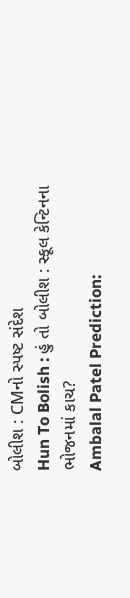બોલીશ : CMનો સ્પષ્ટ સંદેશ
Hun To Bolish : હું તો બોલીશ : સ્કૂલ કેન્ટિનના ભોજનમાં કાચ?
Ambalal Patel Prediction: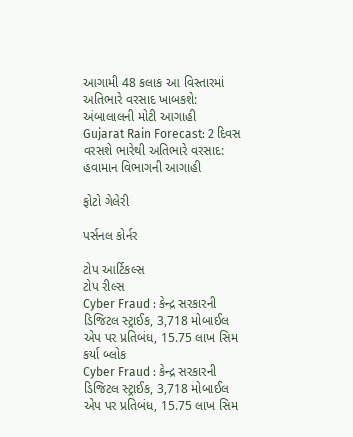આગામી 48 કલાક આ વિસ્તારમાં અતિભારે વરસાદ ખાબકશે: અંબાલાલની મોટી આગાહી
Gujarat Rain Forecast: 2 દિવસ વરસશે ભારેથી અતિભારે વરસાદ: હવામાન વિભાગની આગાહી

ફોટો ગેલેરી

પર્સનલ કોર્નર

ટોપ આર્ટિકલ્સ
ટોપ રીલ્સ
Cyber Fraud : કેન્દ્ર સરકારની ડિજિટલ સ્ટ્રાઈક, 3,718 મોબાઈલ એપ પર પ્રતિબંધ, 15.75 લાખ સિમ કર્યા બ્લોક
Cyber Fraud : કેન્દ્ર સરકારની ડિજિટલ સ્ટ્રાઈક, 3,718 મોબાઈલ એપ પર પ્રતિબંધ, 15.75 લાખ સિમ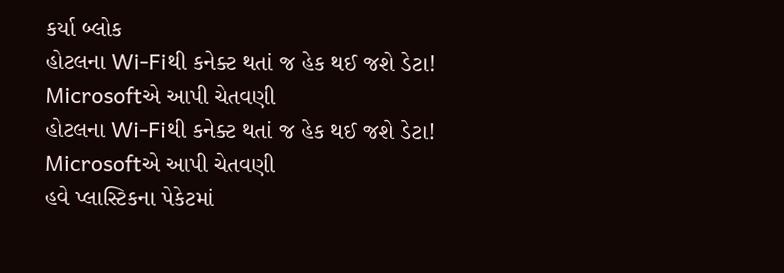કર્યા બ્લોક
હોટલના Wi-Fiથી કનેક્ટ થતાં જ હેક થઈ જશે ડેટા! Microsoftએ આપી ચેતવણી
હોટલના Wi-Fiથી કનેક્ટ થતાં જ હેક થઈ જશે ડેટા! Microsoftએ આપી ચેતવણી
હવે પ્લાસ્ટિકના પેકેટમાં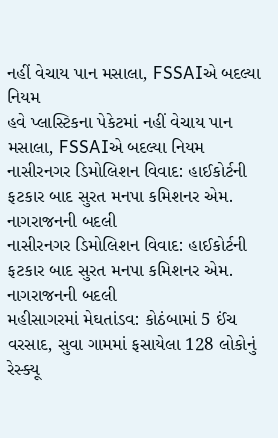નહીં વેચાય પાન મસાલા, FSSAIએ બદલ્યા નિયમ
હવે પ્લાસ્ટિકના પેકેટમાં નહીં વેચાય પાન મસાલા, FSSAIએ બદલ્યા નિયમ
નાસીરનગર ડિમોલિશન વિવાદ: હાઈકોર્ટની ફટકાર બાદ સુરત મનપા કમિશનર એમ. નાગરાજનની બદલી
નાસીરનગર ડિમોલિશન વિવાદ: હાઈકોર્ટની ફટકાર બાદ સુરત મનપા કમિશનર એમ. નાગરાજનની બદલી
મહીસાગરમાં મેઘતાંડવ: કોઠંબામાં 5 ઈંચ વરસાદ, સુવા ગામમાં ફસાયેલા 128 લોકોનું રેસ્ક્યૂ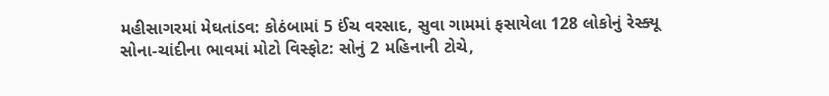મહીસાગરમાં મેઘતાંડવ: કોઠંબામાં 5 ઈંચ વરસાદ, સુવા ગામમાં ફસાયેલા 128 લોકોનું રેસ્ક્યૂ
સોના-ચાંદીના ભાવમાં મોટો વિસ્ફોટ: સોનું 2 મહિનાની ટોચે,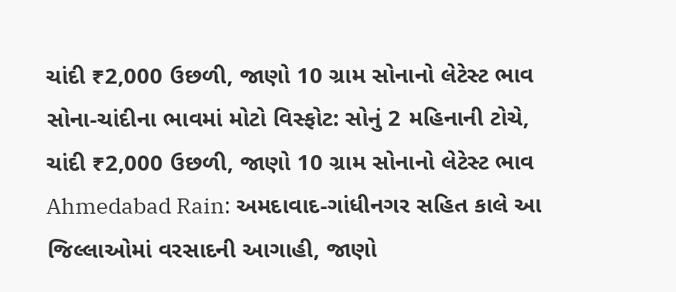ચાંદી ₹2,000 ઉછળી, જાણો 10 ગ્રામ સોનાનો લેટેસ્ટ ભાવ
સોના-ચાંદીના ભાવમાં મોટો વિસ્ફોટ: સોનું 2 મહિનાની ટોચે, ચાંદી ₹2,000 ઉછળી, જાણો 10 ગ્રામ સોનાનો લેટેસ્ટ ભાવ
Ahmedabad Rain: અમદાવાદ-ગાંધીનગર સહિત કાલે આ જિલ્લાઓમાં વરસાદની આગાહી, જાણો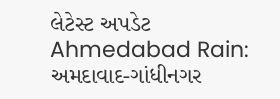લેટેસ્ટ અપડેટ
Ahmedabad Rain: અમદાવાદ-ગાંધીનગર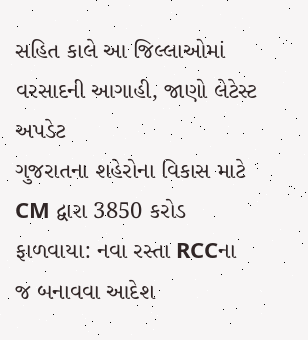સહિત કાલે આ જિલ્લાઓમાં વરસાદની આગાહી, જાણો લેટેસ્ટ અપડેટ
ગુજરાતના શહેરોના વિકાસ માટે CM દ્વારા 3850 કરોડ ફાળવાયા: નવા રસ્તા RCCના જ બનાવવા આદેશ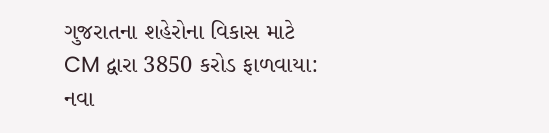ગુજરાતના શહેરોના વિકાસ માટે CM દ્વારા 3850 કરોડ ફાળવાયા: નવા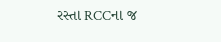રસ્તા RCCના જ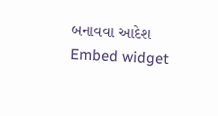બનાવવા આદેશ
Embed widget